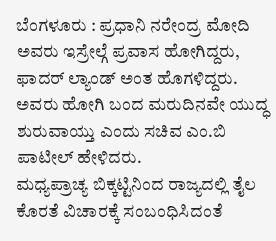ಬೆಂಗಳೂರು : ಪ್ರಧಾನಿ ನರೇಂದ್ರ ಮೋದಿ ಅವರು ಇಸ್ರೇಲ್ಗೆ ಪ್ರವಾಸ ಹೋಗಿದ್ದರು, ಫಾದರ್ ಲ್ಯಾಂಡ್ ಅಂತ ಹೊಗಳಿದ್ದರು. ಅವರು ಹೋಗಿ ಬಂದ ಮರುದಿನವೇ ಯುದ್ಧ ಶುರುವಾಯ್ತು ಎಂದು ಸಚಿವ ಎಂ.ಬಿ ಪಾಟೀಲ್ ಹೇಳಿದರು.
ಮಧ್ಯಪ್ರಾಚ್ಯ ಬಿಕ್ಕಟ್ಟಿನಿಂದ ರಾಜ್ಯದಲ್ಲಿ ತೈಲ ಕೊರತೆ ವಿಚಾರಕ್ಕೆ ಸಂಬಂಧಿಸಿದಂತೆ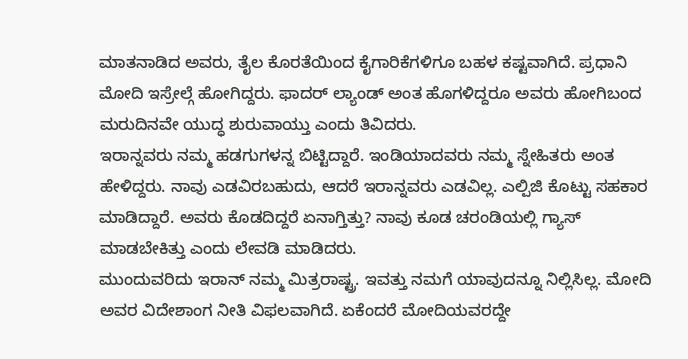ಮಾತನಾಡಿದ ಅವರು, ತೈಲ ಕೊರತೆಯಿಂದ ಕೈಗಾರಿಕೆಗಳಿಗೂ ಬಹಳ ಕಷ್ಟವಾಗಿದೆ. ಪ್ರಧಾನಿ ಮೋದಿ ಇಸ್ರೇಲ್ಗೆ ಹೋಗಿದ್ದರು. ಫಾದರ್ ಲ್ಯಾಂಡ್ ಅಂತ ಹೊಗಳಿದ್ದರೂ ಅವರು ಹೋಗಿಬಂದ ಮರುದಿನವೇ ಯುದ್ಧ ಶುರುವಾಯ್ತು ಎಂದು ತಿವಿದರು.
ಇರಾನ್ನವರು ನಮ್ಮ ಹಡಗುಗಳನ್ನ ಬಿಟ್ಟಿದ್ದಾರೆ. ಇಂಡಿಯಾದವರು ನಮ್ಮ ಸ್ನೇಹಿತರು ಅಂತ ಹೇಳಿದ್ದರು. ನಾವು ಎಡವಿರಬಹುದು, ಆದರೆ ಇರಾನ್ನವರು ಎಡವಿಲ್ಲ. ಎಲ್ಪಿಜಿ ಕೊಟ್ಟು ಸಹಕಾರ ಮಾಡಿದ್ದಾರೆ. ಅವರು ಕೊಡದಿದ್ದರೆ ಏನಾಗ್ತಿತ್ತು? ನಾವು ಕೂಡ ಚರಂಡಿಯಲ್ಲಿ ಗ್ಯಾಸ್ ಮಾಡಬೇಕಿತ್ತು ಎಂದು ಲೇವಡಿ ಮಾಡಿದರು.
ಮುಂದುವರಿದು ಇರಾನ್ ನಮ್ಮ ಮಿತ್ರರಾಷ್ಟ್ರ. ಇವತ್ತು ನಮಗೆ ಯಾವುದನ್ನೂ ನಿಲ್ಲಿಸಿಲ್ಲ. ಮೋದಿ ಅವರ ವಿದೇಶಾಂಗ ನೀತಿ ವಿಫಲವಾಗಿದೆ. ಏಕೆಂದರೆ ಮೋದಿಯವರದ್ದೇ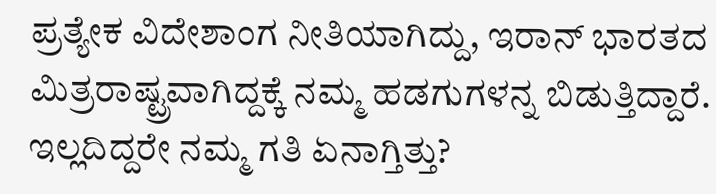ಪ್ರತ್ಯೇಕ ವಿದೇಶಾಂಗ ನೀತಿಯಾಗಿದ್ದು, ಇರಾನ್ ಭಾರತದ ಮಿತ್ರರಾಷ್ಟ್ರವಾಗಿದ್ದಕ್ಕೆ ನಮ್ಮ ಹಡಗುಗಳನ್ನ ಬಿಡುತ್ತಿದ್ದಾರೆ. ಇಲ್ಲದಿದ್ದರೇ ನಮ್ಮ ಗತಿ ಏನಾಗ್ತಿತ್ತು?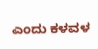ಎಂದು ಕಳವಳ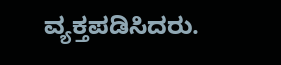ವ್ಯಕ್ತಪಡಿಸಿದರು.